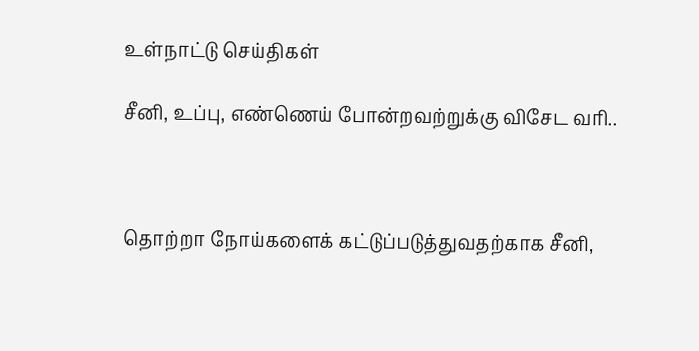உள்நாட்டு செய்திகள்

சீனி, உப்பு, எண்ணெய் போன்றவற்றுக்கு விசேட வரி..



தொற்றா நோய்களைக் கட்டுப்படுத்துவதற்காக சீனி,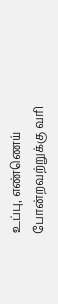உப்பு, எண்ணெய் போன்றவற்றுக்கு வரி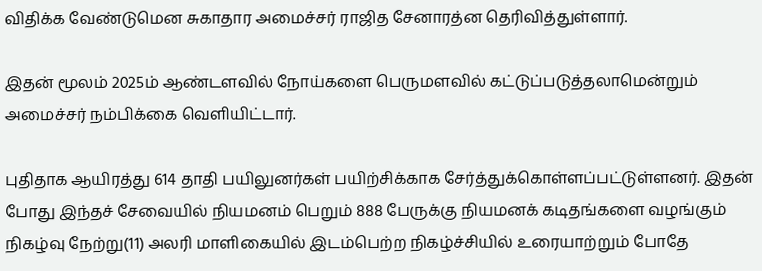விதிக்க வேண்டுமென சுகாதார அமைச்சர் ராஜித சேனாரத்ன தெரிவித்துள்ளார்.

இதன் மூலம் 2025ம் ஆண்டளவில் நோய்களை பெருமளவில் கட்டுப்படுத்தலாமென்றும் அமைச்சர் நம்பிக்கை வெளியிட்டார்.

புதிதாக ஆயிரத்து 614 தாதி பயிலுனர்கள் பயிற்சிக்காக சேர்த்துக்கொள்ளப்பட்டுள்ளனர். இதன் போது இந்தச் சேவையில் நியமனம் பெறும் 888 பேருக்கு நியமனக் கடிதங்களை வழங்கும் நிகழ்வு நேற்று(11) அலரி மாளிகையில் இடம்பெற்ற நிகழ்ச்சியில் உரையாற்றும் போதே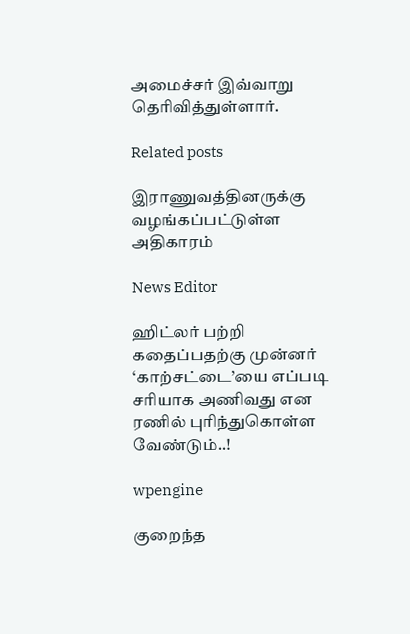அமைச்சர் இவ்வாறு தெரிவித்துள்ளார்.

Related posts

இராணுவத்தினருக்கு வழங்கப்பட்டுள்ள அதிகாரம்

News Editor

ஹிட்லர் பற்றி கதைப்பதற்கு முன்னர் ‘காற்சட்டை’யை எப்படி சரியாக அணிவது என ரணில் புரிந்துகொள்ள வேண்டும்..!

wpengine

குறைந்த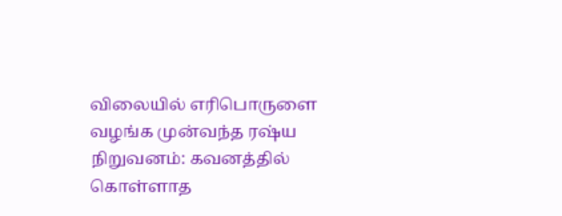விலையில் எரிபொருளை வழங்க முன்வந்த ரஷ்ய நிறுவனம்: கவனத்தில் கொள்ளாத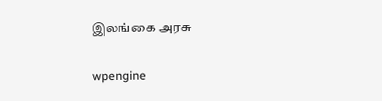இலங்கை அரசு

wpengine